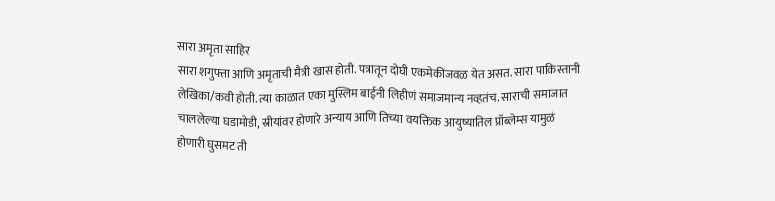सारा अमृता साहिर
सारा शगुफ्ता आणि अमृताची मैत्री खास होती. पत्रातून दोघी एकमेकींजवळ येत असत. सारा पाकिस्तानी लेखिका/कवी होती. त्या काळात एका मुस्लिम बाईनी लिहीणं समाजमान्य नव्हतंच. साराची समाजात चाललेल्या घडामोडी, स्रीयांवर होणारे अन्याय आणि तिच्या वयक्तिक आयुष्यातिल प्रॉब्लेम्स यामुळं होणारी घुसमट ती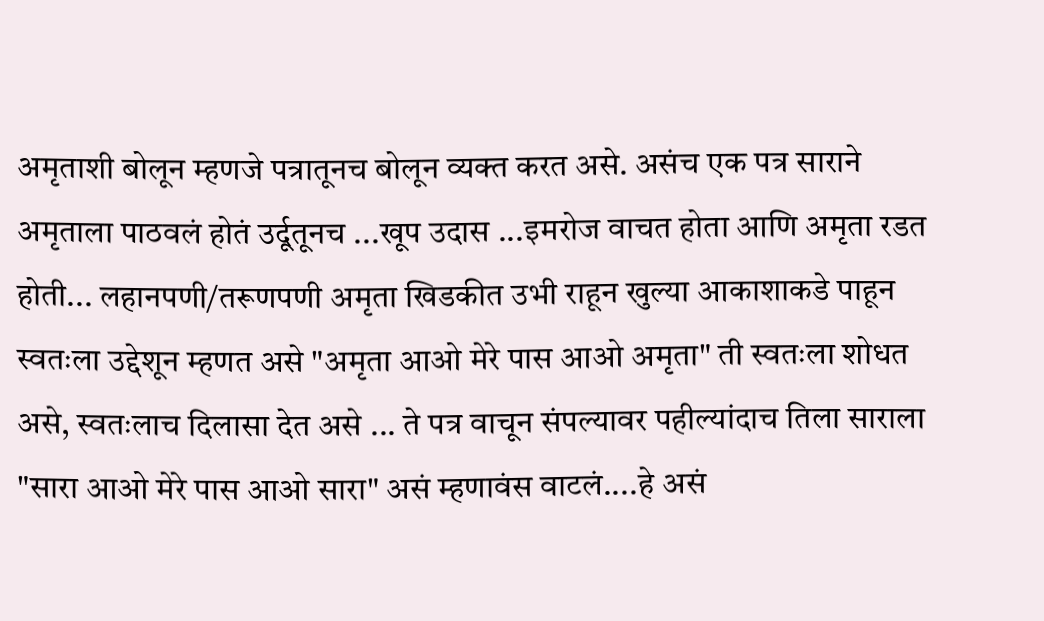अमृताशी बोलून म्हणजे पत्रातूनच बोलून व्यक्त करत असे. असंच एक पत्र साराने अमृताला पाठवलं होतं उर्दूतूनच ...खूप उदास ...इमरोज वाचत होता आणि अमृता रडत होती... लहानपणी/तरूणपणी अमृता खिडकीत उभी राहून खुल्या आकाशाकडे पाहून स्वतःला उद्देशून म्हणत असे "अमृता आओ मेरे पास आओ अमृता" ती स्वतःला शोधत असे, स्वतःलाच दिलासा देत असे ... ते पत्र वाचून संपल्यावर पहील्यांदाच तिला साराला "सारा आओ मेरे पास आओ सारा" असं म्हणावंस वाटलं....हे असं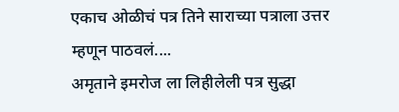एकाच ओळीचं पत्र तिने साराच्या पत्राला उत्तर म्हणून पाठवलं....
अमृताने इमरोज ला लिहीलेली पत्र सुद्धा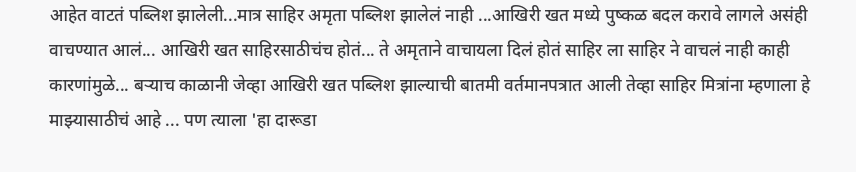आहेत वाटतं पब्लिश झालेली...मात्र साहिर अमृता पब्लिश झालेलं नाही ...आखिरी खत मध्ये पुष्कळ बदल करावे लागले असंही वाचण्यात आलं... आखिरी खत साहिरसाठीचंच होतं... ते अमृताने वाचायला दिलं होतं साहिर ला साहिर ने वाचलं नाही काही कारणांमुळे... बऱ्याच काळानी जेव्हा आखिरी खत पब्लिश झाल्याची बातमी वर्तमानपत्रात आली तेव्हा साहिर मित्रांना म्हणाला हे माझ्यासाठीचं आहे ... पण त्याला 'हा दारूडा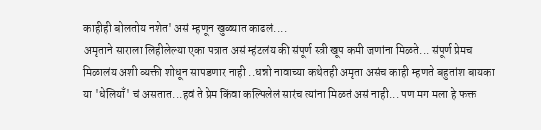काहीही बोलतोय नशेत' असं म्हणून खुळ्यात काढलं....
अमृताने साराला लिहीलेल्या एका पत्रात असं म्हंटलंय की संपूर्ण स्त्री खूप कमी जणांना मिळते... संपूर्ण प्रेमच मिळालंय अशी व्यक्ती शोधून सापडणार नाही ..धन्नो नावाच्या कथेतही अमृता असंच काही म्हणते बहुतांश बायका या 'धेलियाँ' चं असतात...हवं ते प्रेम किंवा कल्पिलेलं सारंच त्यांना मिळतं असं नाही... पण मग मला हे फक्त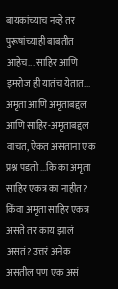बायकांच्याच नव्हे तर पुरूषांच्याही बाबतीत आहेच... साहिर आणि इमरोज ही यातंच येतात...
अमृता आणि अमृताबद्दल आणि साहिर-अमृताबद्दल वाचत, ऐकत असताना एक प्रश्न पडतो ...कि का अमृता साहिर एकत्र का नाहीत? किंवा अमृता साहिर एकत्र असते तर काय झालं असतं? उत्तरं अनेक असतील पण एक असं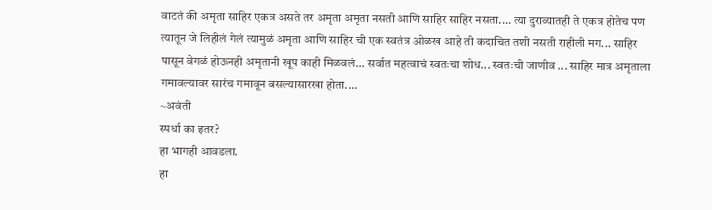वाटतं की अमृता साहिर एकत्र असते तर अमृता अमृता नसती आणि साहिर साहिर नसता.... त्या दुराव्यातही ते एकत्र होतेच पण त्यातून जे लिहीलं गेलं त्यामुळं अमृता आणि साहिर ची एक स्वतंत्र ओळख आहे ती कदाचित तशी नसती राहीली मग... साहिर पासून वेगळं होऊनही अमृतानी खूप काही मिळवलं... सर्वात महत्वाचं स्वतःचा शोध... स्वतःची जाणीव ... साहिर मात्र अमृताला गमावल्यावर सारंच गमावून बसल्यासारखा होता....
~अवंती
स्पर्धा का इतर?
हा भागही आवडला.
हा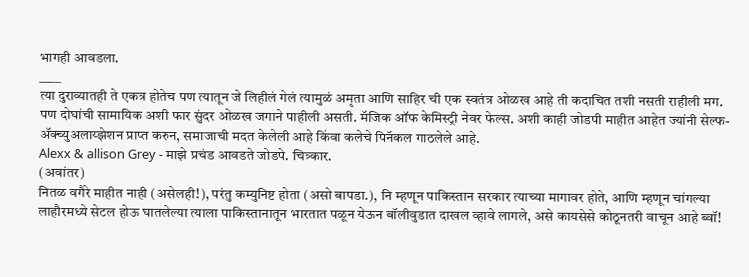भागही आवडला.
____
त्या दुराव्यातही ते एकत्र होतेच पण त्यातून जे लिहीलं गेलं त्यामुळं अमृता आणि साहिर ची एक स्वतंत्र ओळख आहे ती कदाचित तशी नसती राहीली मग.
पण दोघांची सामायिक अशी फार सुंदर ओळख जगाने पाहीली असती. मॅजिक ऑफ केमिस्ट्री नेवर फेल्स. अशी काही जोडपी माहीत आहेत ज्यांनी सेल्फ-ॲक्च्युअलाय्झेशन प्राप्त करुन, समाजाची मदत केलेली आहे किंवा कलेचे पिनॅकल गाठलेले आहे.
Alexx & allison Grey - माझे प्रचंड आवडते जोडपे. चित्र्कार.
(अवांतर)
नितळ वगैरे माहीत नाही (असेलही!), परंतु कम्युनिष्ट होता (असो बापडा.), नि म्हणून पाकिस्तान सरकार त्याच्या मागावर होते, आणि म्हणून चांगल्या लाहौरमध्ये सेटल होऊ घातलेल्या त्याला पाकिस्तानातून भारतात पळून येऊन बॉलीवुडात दाखल व्हावे लागले, असे कायसेसे कोठूनतरी वाचून आहे ब्वॉ!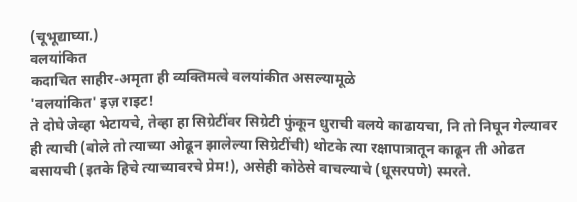(चूभूद्याघ्या.)
वलयांकित
कदाचित साहीर-अमृता ही व्यक्तिमत्वे वलयांकीत असल्यामूळे
'वलयांकित' इज़ राइट!
ते दोघे जेव्हा भेटायचे, तेव्हा हा सिग्रेटींवर सिग्रेटी फुंकून धुराची वलये काढायचा, नि तो निघून गेल्यावर ही त्याची (बोले तो त्याच्या ओढून झालेल्या सिग्रेटींची) थोटके त्या रक्षापात्रातून काढून ती ओढत बसायची (इतके हिचे त्याच्यावरचे प्रेम!), असेही कोठेसे वाचल्याचे (धूसरपणे) स्मरते.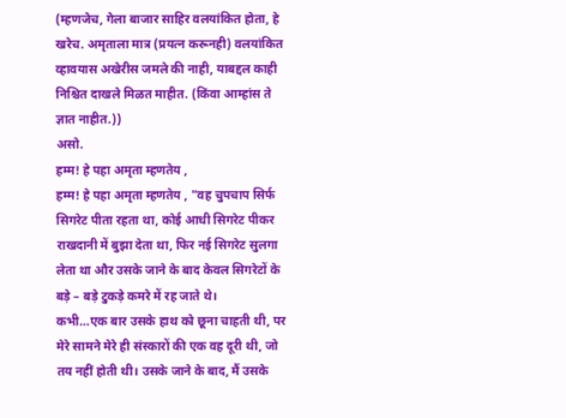(म्हणजेच, गेला बाजार साहिर वलयांकित होता, हे खरेच. अमृताला मात्र (प्रयत्न करूनही) वलयांकित व्हावयास अखेरीस जमले की नाही, याबद्दल काही निश्चित दाखले मिळत माहीत. (किंवा आम्हांस ते ज्ञात नाहीत.))
असो.
हम्म! हे पहा अमृता म्हणतेय ,
हम्म! हे पहा अमृता म्हणतेय , "वह चुपचाप सिर्फ सिगरेट पीता रहता था, कोई आधी सिगरेट पीकर राखदानी में बुझा देता था, फिर नई सिगरेट सुलगा लेता था और उसके जाने के बाद केवल सिगरेटों के बड़े – बड़े टुकड़े कमरे में रह जाते थे।
कभी…एक बार उसके हाथ को छूना चाहती थी, पर मेरे सामने मेरे ही संस्कारों की एक वह दूरी थी, जो तय नहीं होती थी। उसके जाने के बाद, मैं उसके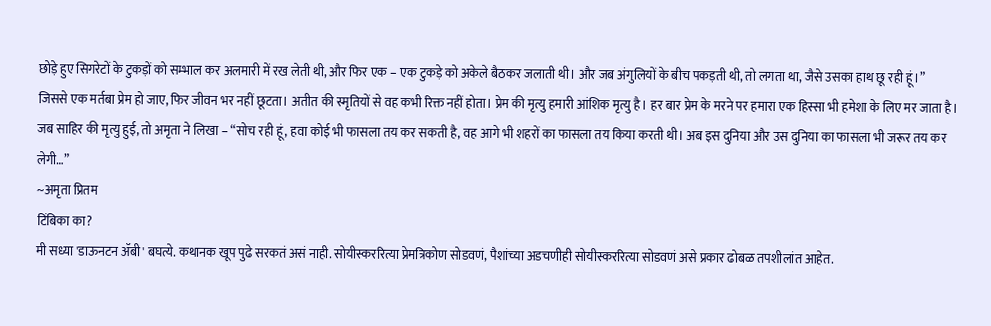छोड़े हुए सिगरेटों के टुकड़ों को सम्भाल कर अलमारी में रख लेती थी, और फिर एक – एक टुकड़े को अकेले बैठकर जलाती थी। और जब अंगुलियों के बीच पकड़ती थी, तो लगता था, जैसे उसका हाथ छू रही हूं।”
जिससे एक मर्तबा प्रेम हो जाए, फिर जीवन भर नहीं छूटता। अतीत की स्मृतियों से वह कभी रिक्त नहीं होता। प्रेम की मृत्यु हमारी आंशिक मृत्यु है। हर बार प्रेम के मरने पर हमारा एक हिस्सा भी हमेशा के लिए मर जाता है। जब साहिर की मृत्यु हुई, तो अमृता ने लिखा – “सोच रही हूं, हवा कोई भी फासला तय कर सकती है, वह आगे भी शहरों का फासला तय किया करती थी। अब इस दुनिया और उस दुनिया का फासला भी जरूर तय कर लेगी…”
~अमृता प्रितम
टिंबिका का?
मी सध्या 'डाऊनटन ॲबी' बघत्ये. कथानक खूप पुढे सरकतं असं नाही. सोयीस्कररित्या प्रेमत्रिकोण सोडवणं, पैशांच्या अडचणीही सोयीस्कररित्या सोडवणं असे प्रकार ढोबळ तपशीलांत आहेत.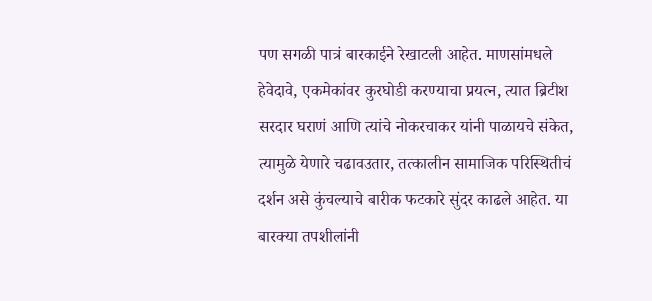पण सगळी पात्रं बारकाईने रेखाटली आहेत. माणसांमधले हेवेदावे, एकमेकांवर कुरघोडी करण्याचा प्रयत्न, त्यात ब्रिटीश सरदार घराणं आणि त्यांचे नोकरचाकर यांनी पाळायचे संकेत, त्यामुळे येणारे चढावउतार, तत्कालीन सामाजिक परिस्थितीचं दर्शन असे कुंचल्याचे बारीक फटकारे सुंदर काढले आहेत. या बारक्या तपशीलांनी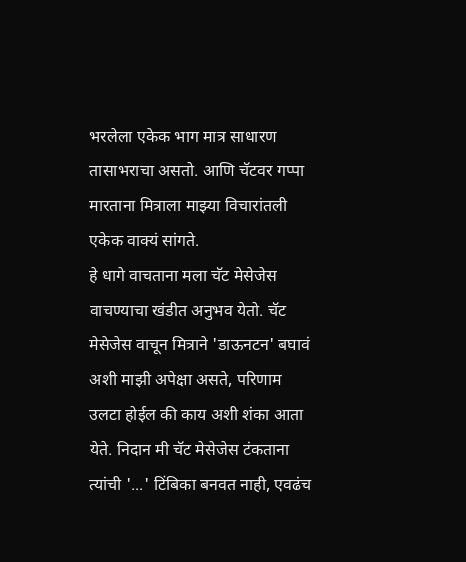भरलेला एकेक भाग मात्र साधारण तासाभराचा असतो. आणि चॅटवर गप्पा मारताना मित्राला माझ्या विचारांतली एकेक वाक्यं सांगते.
हे धागे वाचताना मला चॅट मेसेजेस वाचण्याचा खंडीत अनुभव येतो. चॅट मेसेजेस वाचून मित्राने 'डाऊनटन' बघावं अशी माझी अपेक्षा असते, परिणाम उलटा होईल की काय अशी शंका आता येते. निदान मी चॅट मेसेजेस टंकताना त्यांची '...' टिंबिका बनवत नाही, एवढंच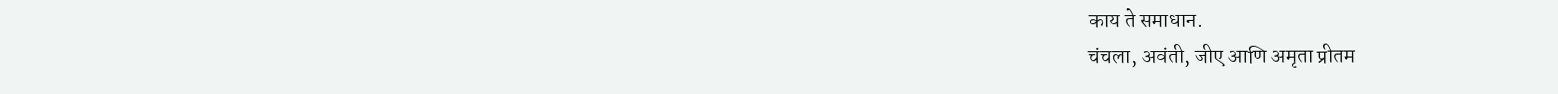काय ते समाधान.
चंचला, अवंती, जीए आणि अमृता प्रीतम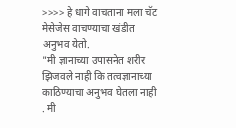>>>> हे धागे वाचताना मला चॅट मेसेजेस वाचण्याचा खंडीत अनुभव येतो.
"मी ज्ञानाच्या उपासनेत शरीर झिजवले नाही कि तत्वज्ञानाच्या काठिण्याचा अनुभव घेतला नाही . मी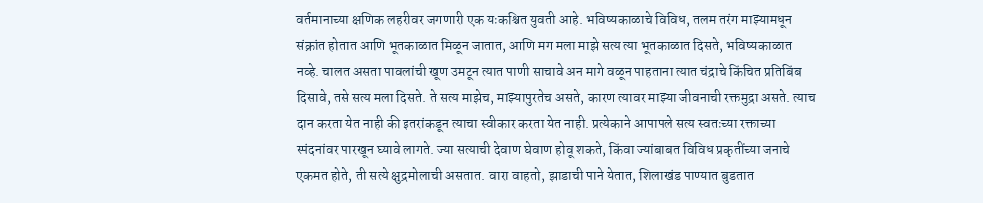वर्तमानाच्या क्षणिक लहरीवर जगणारी एक यःकश्चित युवती आहे. भविष्यकाळाचे विविध, तलम तरंग माझ्यामधून संक्रांत होतात आणि भूतकाळात मिळून जातात, आणि मग मला माझे सत्य त्या भूतकाळात दिसते, भविष्यकाळात नव्हे. चालत असता पावलांची खूण उमटून त्यात पाणी साचावे अन मागे वळून पाहताना त्यात चंद्राचे किंचित प्रतिबिंब दिसावे, तसे सत्य मला दिसते. ते सत्य माझेच, माझ्यापुरतेच असते, कारण त्यावर माझ्या जीवनाची रक्तमुद्रा असते. त्याच दान करता येत नाही की इतरांकडून त्याचा स्वीकार करता येत नाही. प्रत्येकाने आपापले सत्य स्वतःच्या रक्ताच्या स्पंदनांवर पारखून घ्यावे लागते. ज्या सत्याची देवाण घेवाण होवू शकते, किंवा ज्यांबाबत विविध प्रकृतींच्या जनाचे एकमत होते, ती सत्ये क्षुद्रमोलाची असतात. वारा वाहतो, झाडाची पाने येतात, शिलाखंड पाण्यात बुडतात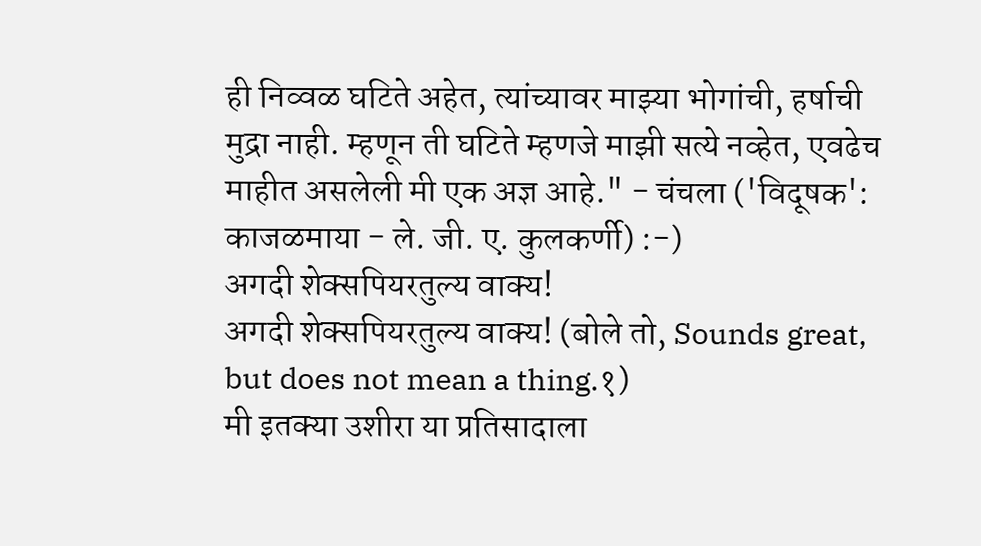ही निव्वळ घटिते अहेत, त्यांच्यावर माझ्या भोगांची, हर्षाची मुद्रा नाही. म्हणून ती घटिते म्हणजे माझी सत्ये नव्हेत, एवढेच माहीत असलेली मी एक अज्ञ आहे." - चंचला ('विदूषक': काजळमाया - ले. जी. ए. कुलकर्णी) :-)
अगदी शेक्सपियरतुल्य वाक्य!
अगदी शेक्सपियरतुल्य वाक्य! (बोले तो, Sounds great, but does not mean a thing.१)
मी इतक्या उशीरा या प्रतिसादाला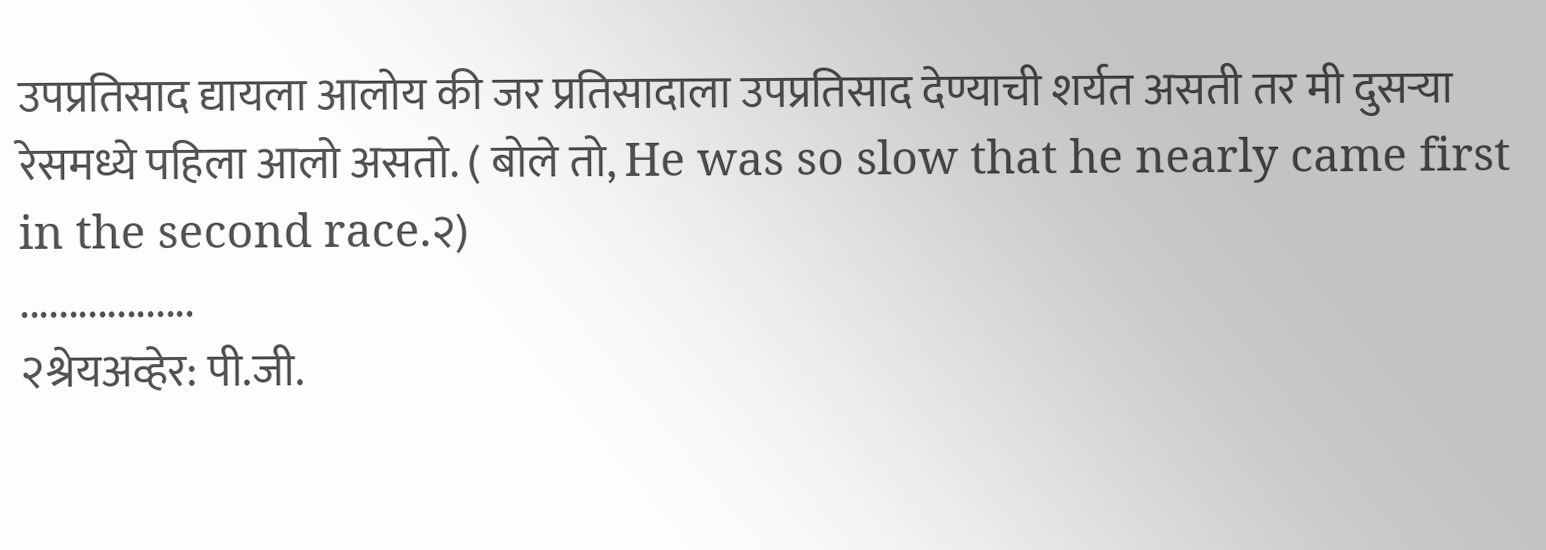उपप्रतिसाद द्यायला आलोय की जर प्रतिसादाला उपप्रतिसाद देण्याची शर्यत असती तर मी दुसऱ्या रेसमध्ये पहिला आलो असतो. ( बोले तो, He was so slow that he nearly came first in the second race.२)
..................
२श्रेयअव्हेर: पी.जी.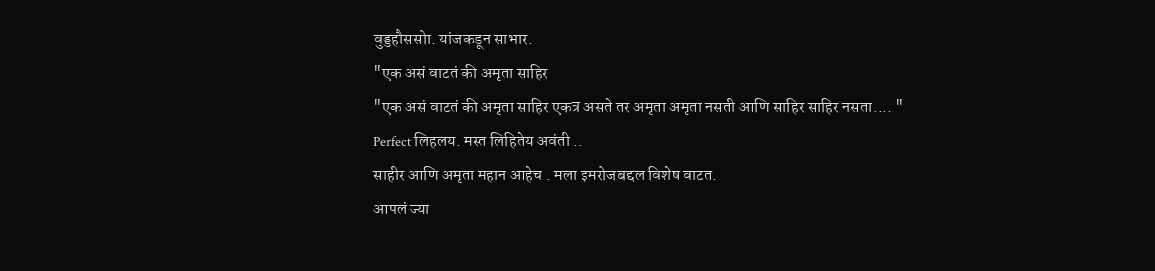वुड्डहौससोा. यांजकडून साभार.
"एक असं वाटतं की अमृता साहिर
"एक असं वाटतं की अमृता साहिर एकत्र असते तर अमृता अमृता नसती आणि साहिर साहिर नसता.... "
Perfect लिहलय. मस्त लिहितेय अवंती ..
साहीर आणि अमृता महान आहेच . मला इमरोजबद्दल विशेष वाटत.
आपलं ज्या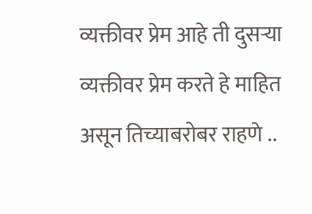व्यक्तीवर प्रेम आहे ती दुसऱ्या व्यक्तीवर प्रेम करते हे माहित असून तिच्याबरोबर राहणे ..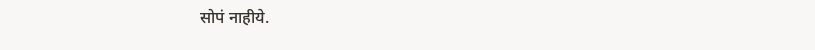सोपं नाहीये.